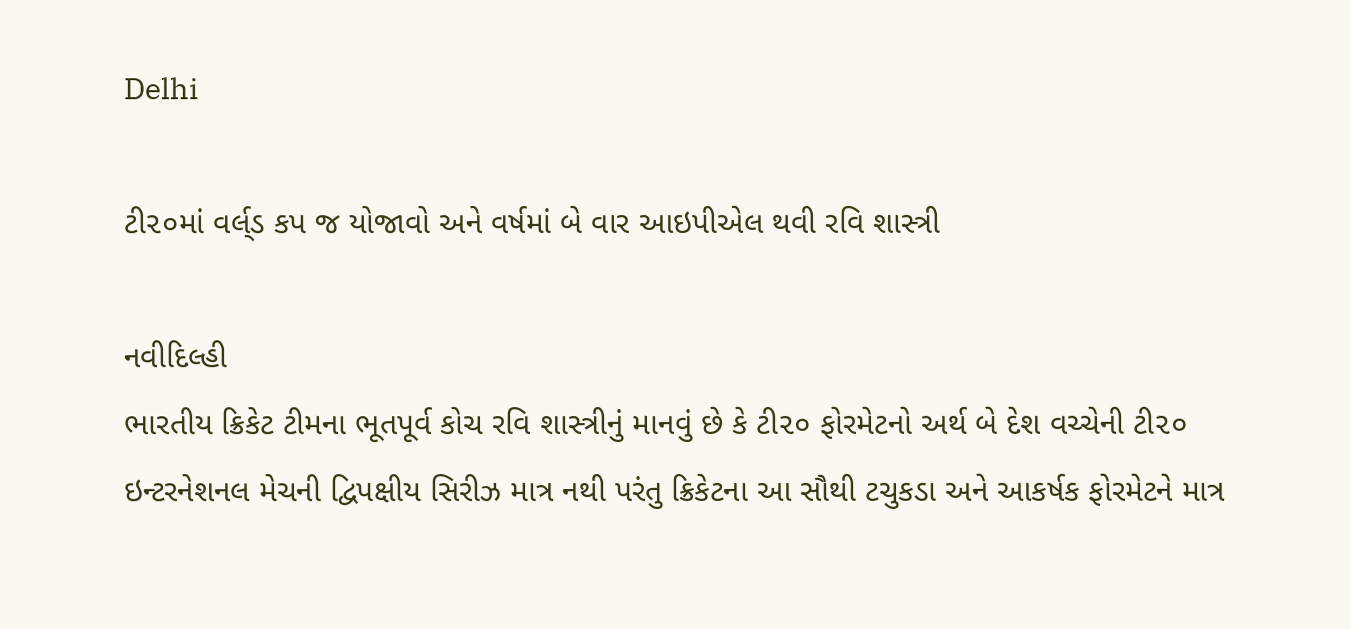Delhi

ટી૨૦માં વર્લ્‌ડ કપ જ યોજાવો અને વર્ષમાં બે વાર આઇપીએલ થવી રવિ શાસ્ત્રી

નવીદિલ્હી
ભારતીય ક્રિકેટ ટીમના ભૂતપૂર્વ કોચ રવિ શાસ્ત્રીનું માનવું છે કે ટી૨૦ ફોરમેટનો અર્થ બે દેશ વચ્ચેની ટી૨૦ ઇન્ટરનેશનલ મેચની દ્વિપક્ષીય સિરીઝ માત્ર નથી પરંતુ ક્રિકેટના આ સૌથી ટચુકડા અને આકર્ષક ફોરમેટને માત્ર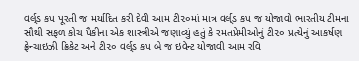વર્લ્‌ડ કપ પૂરતી જ મર્યાદિત કરી દેવી આમ ટી૨૦માં માત્ર વર્લ્‌ડ કપ જ યોજાવો ભારતીય ટીમના સૌથી સફળ કોચ પૈકીના એક શાસ્ત્રીએ જણાવ્યું હતું કે રમતપ્રેમીઓનું ટી૨૦ પ્રત્યેનું આકર્ષણ ફ્રેન્ચાઇઝી ક્રિકેટ અને ટી૨૦ વર્લ્‌ડ કપ બે જ ઇવેન્ટ યોજાવી આમ રવિ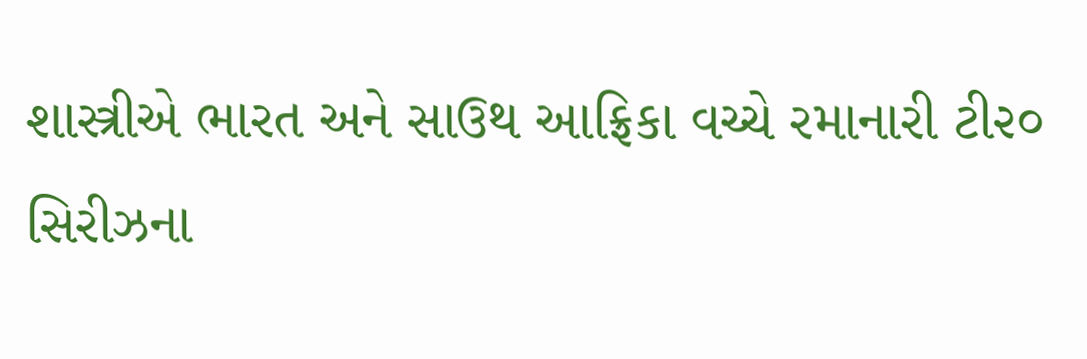શાસ્ત્રીએ ભારત અને સાઉથ આફ્રિકા વચ્ચે રમાનારી ટી૨૦ સિરીઝના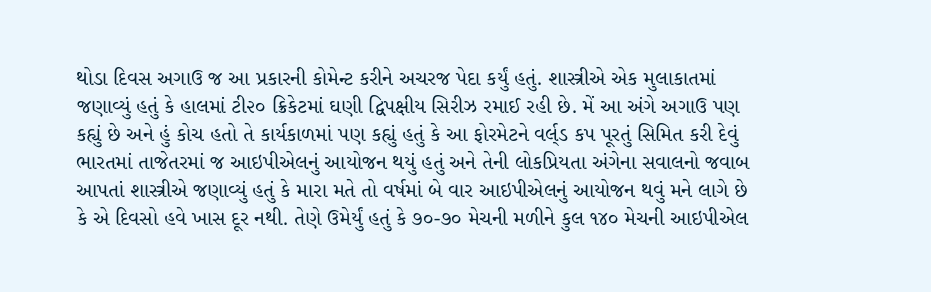થોડા દિવસ અગાઉ જ આ પ્રકારની કોમેન્ટ કરીને અચરજ પેદા કર્યું હતું. શાસ્ત્રીએ એક મુલાકાતમાં જણાવ્યું હતું કે હાલમાં ટી૨૦ ક્રિકેટમાં ઘણી દ્વિપક્ષીય સિરીઝ રમાઈ રહી છે. મેં આ અંગે અગાઉ પણ કહ્યું છે અને હું કોચ હતો તે કાર્યકાળમાં પણ કહ્યું હતું કે આ ફોરમેટને વર્લ્‌ડ કપ પૂરતું સિમિત કરી દેવું ભારતમાં તાજેતરમાં જ આઇપીએલનું આયોજન થયું હતું અને તેની લોકપ્રિયતા અંગેના સવાલનો જવાબ આપતાં શાસ્ત્રીએ જણાવ્યું હતું કે મારા મતે તો વર્ષમાં બે વાર આઇપીએલનું આયોજન થવું મને લાગે છે કે એ દિવસો હવે ખાસ દૂર નથી. તેણે ઉમેર્યું હતું કે ૭૦-૭૦ મેચની મળીને કુલ ૧૪૦ મેચની આઇપીએલ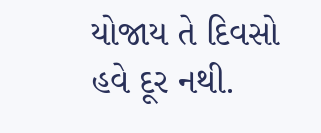યોજાય તે દિવસો હવે દૂર નથી.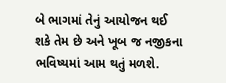બે ભાગમાં તેનું આયોજન થઈ શકે તેમ છે અને ખૂબ જ નજીકના ભવિષ્યમાં આમ થતું મળશે.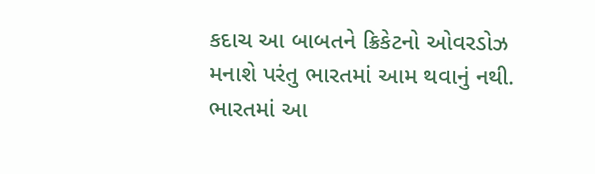કદાચ આ બાબતને ક્રિકેટનો ઓવરડોઝ મનાશે પરંતુ ભારતમાં આમ થવાનું નથી. ભારતમાં આ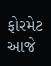ફોરમેટ આજે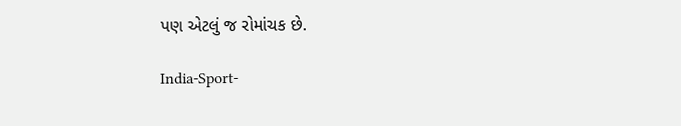પણ એટલું જ રોમાંચક છે.

India-Sport-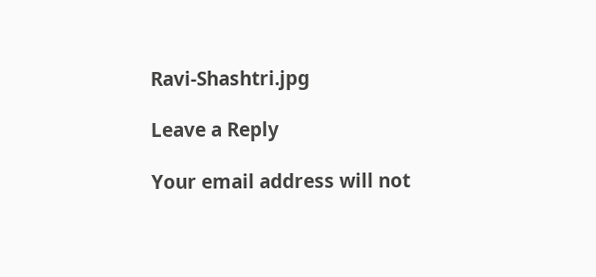Ravi-Shashtri.jpg

Leave a Reply

Your email address will not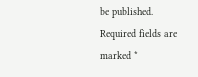be published. Required fields are marked *